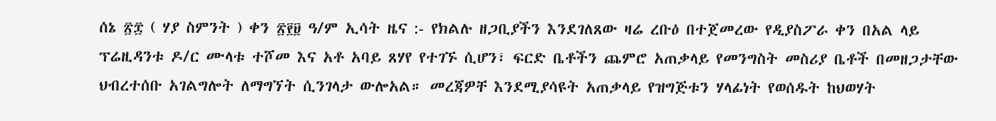ሰኔ ፳፰ ( ሃያ ስምንት ) ቀን ፳፻፱ ዓ/ም ኢሳት ዜና :- የክልሉ ዘጋቢያችን እንደገለጸው ዛሬ ረቡዕ በተጀመረው የዲያስፖራ ቀን በአል ላይ ፕሬዚዳንቱ ዶ/ር ሙላቱ ተሾመ እና አቶ አባይ ጸሃየ የተገኙ ሲሆን፣ ፍርድ ቤቶችን ጨምሮ አጠቃላይ የመንግስት መስሪያ ቤቶች በመዘጋታቸው ህብረተሰቡ አገልግሎት ለማግኘት ሲንገላታ ውሎአል። መረጃዎቸ እንደሚያሳዩት አጠቃላይ የዝግጅቱን ሃላፊነት የወሰዱት ከህወሃት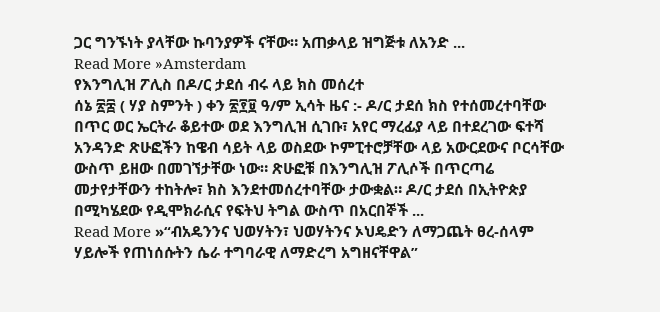ጋር ግንኙነት ያላቸው ኩባንያዎች ናቸው። አጠቃላይ ዝግጅቱ ለአንድ ...
Read More »Amsterdam
የእንግሊዝ ፖሊስ በዶ/ር ታደሰ ብሩ ላይ ክስ መሰረተ
ሰኔ ፳፰ ( ሃያ ስምንት ) ቀን ፳፻፱ ዓ/ም ኢሳት ዜና :- ዶ/ር ታደሰ ክስ የተሰመረተባቸው በጥር ወር ኤርትራ ቆይተው ወደ እንግሊዝ ሲገቡ፣ አየር ማረፊያ ላይ በተደረገው ፍተሻ አንዳንድ ጽሁፎችን ከዌብ ሳይት ላይ ወስደው ኮምፒተሮቻቸው ላይ አውርደውና ቦርሳቸው ውስጥ ይዘው በመገኘታቸው ነው። ጽሁፎቹ በእንግሊዝ ፖሊሶች በጥርጣሬ መታየታቸውን ተከትሎ፣ ክስ እንደተመሰረተባቸው ታውቋል። ዶ/ር ታደሰ በኢትዮጵያ በሚካሄደው የዲሞክራሲና የፍትህ ትግል ውስጥ በአርበኞች ...
Read More »“ብአዴንንና ህወሃትን፣ ህወሃትንና ኦህዴድን ለማጋጨት ፀረ-ሰላም ሃይሎች የጠነሰሱትን ሴራ ተግባራዊ ለማድረግ አግዘናቸዋል”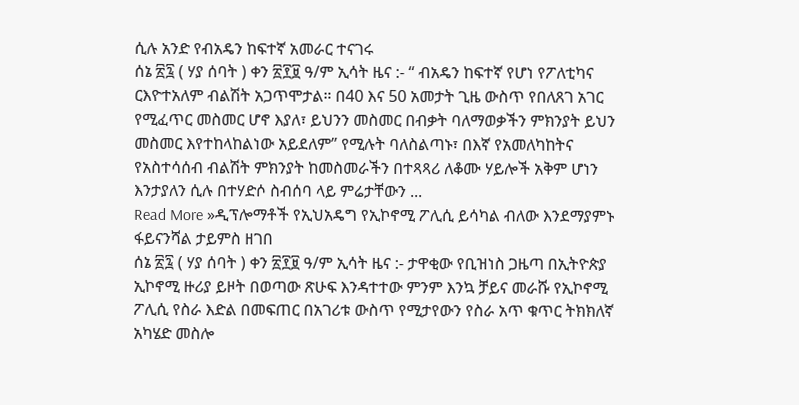ሲሉ አንድ የብአዴን ከፍተኛ አመራር ተናገሩ
ሰኔ ፳፯ ( ሃያ ሰባት ) ቀን ፳፻፱ ዓ/ም ኢሳት ዜና :- “ ብአዴን ከፍተኛ የሆነ የፖለቲካና ርእዮተአለም ብልሽት አጋጥሞታል። በ40 እና 50 አመታት ጊዜ ውስጥ የበለጸገ አገር የሚፈጥር መስመር ሆኖ እያለ፣ ይህንን መስመር በብቃት ባለማወቃችን ምክንያት ይህን መስመር እየተከላከልነው አይደለም” የሚሉት ባለስልጣኑ፣ በእኛ የአመለካከትና የአስተሳሰብ ብልሽት ምክንያት ከመስመራችን በተጻጻሪ ለቆሙ ሃይሎች አቅም ሆነን እንታያለን ሲሉ በተሃድሶ ስብሰባ ላይ ምሬታቸውን ...
Read More »ዲፕሎማቶች የኢህአዴግ የኢኮኖሚ ፖሊሲ ይሳካል ብለው እንደማያምኑ ፋይናንሻል ታይምስ ዘገበ
ሰኔ ፳፯ ( ሃያ ሰባት ) ቀን ፳፻፱ ዓ/ም ኢሳት ዜና :- ታዋቂው የቢዝነስ ጋዜጣ በኢትዮጵያ ኢኮኖሚ ዙሪያ ይዞት በወጣው ጽሁፍ እንዳተተው ምንም እንኳ ቻይና መራሹ የኢኮኖሚ ፖሊሲ የስራ እድል በመፍጠር በአገሪቱ ውስጥ የሚታየውን የስራ አጥ ቁጥር ትክክለኛ አካሄድ መስሎ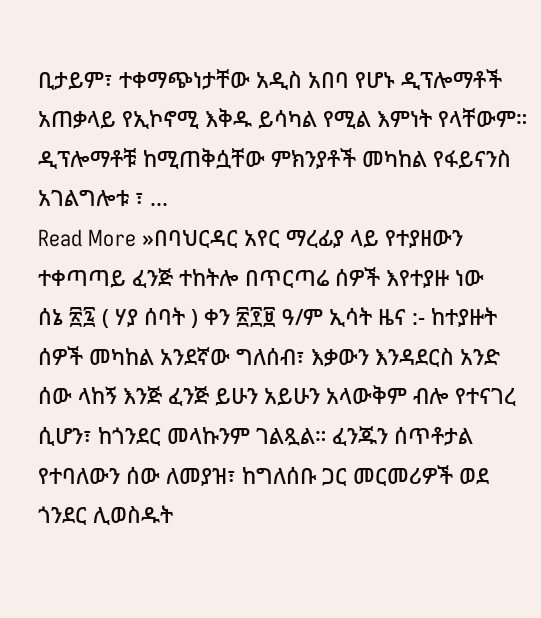ቢታይም፣ ተቀማጭነታቸው አዲስ አበባ የሆኑ ዲፕሎማቶች አጠቃላይ የኢኮኖሚ እቅዱ ይሳካል የሚል እምነት የላቸውም። ዲፕሎማቶቹ ከሚጠቅሷቸው ምክንያቶች መካከል የፋይናንስ አገልግሎቱ ፣ ...
Read More »በባህርዳር አየር ማረፊያ ላይ የተያዘውን ተቀጣጣይ ፈንጅ ተከትሎ በጥርጣሬ ሰዎች እየተያዙ ነው
ሰኔ ፳፯ ( ሃያ ሰባት ) ቀን ፳፻፱ ዓ/ም ኢሳት ዜና :- ከተያዙት ሰዎች መካከል አንደኛው ግለሰብ፣ እቃውን እንዳደርስ አንድ ሰው ላከኝ እንጅ ፈንጅ ይሁን አይሁን አላውቅም ብሎ የተናገረ ሲሆን፣ ከጎንደር መላኩንም ገልጿል። ፈንጁን ሰጥቶታል የተባለውን ሰው ለመያዝ፣ ከግለሰቡ ጋር መርመሪዎች ወደ ጎንደር ሊወስዱት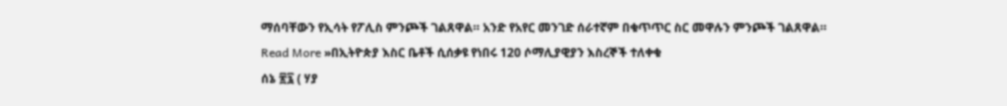ማሰባቸውን የኢሳት የፖሊስ ምንጮች ገልጸዋል። አንድ የአየር መንገድ ሰራተኛም በቁጥጥር ስር መዋሉን ምንጮች ገልጸዋል።
Read More »በኢትዮጵያ እስር ቤቶች ሲሰቃዩ የነበሩ 120 ሶማሊያዊያን እስረኞች ተለቀቁ
ሰኔ ፳፯ ( ሃያ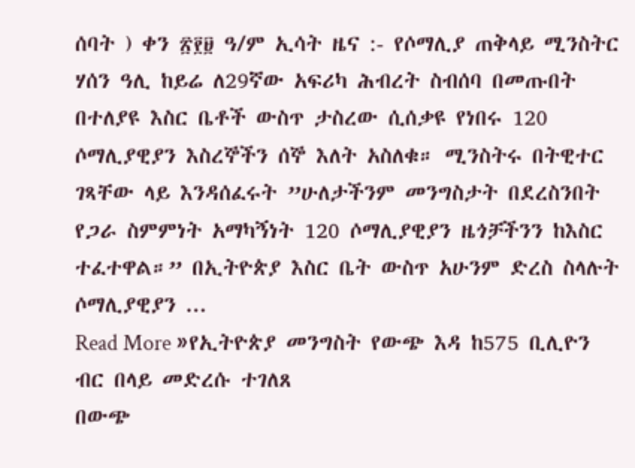ሰባት ) ቀን ፳፻፱ ዓ/ም ኢሳት ዜና :- የሶማሊያ ጠቅላይ ሚንስትር ሃሰን ዓሊ ከይሬ ለ29ኛው አፍሪካ ሕብረት ስብሰባ በመጡበት በተለያዩ እስር ቤቶች ውስጥ ታስረው ሲሰቃዩ የነበሩ 120 ሶማሊያዊያን እስረኞችን ሰኞ እለት አስለቁ። ሚንስትሩ በትዊተር ገጻቸው ላይ እንዳሰፈሩት ”ሁለታችንም መንግስታት በደረስንበት የጋራ ስምምነት አማካኝነት 120 ሶማሊያዊያን ዜጎቻችንን ከእስር ተፈተዋል።” በኢትዮጵያ እስር ቤት ውስጥ አሁንም ድረስ ስላሉት ሶማሊያዊያን ...
Read More »የኢትዮጵያ መንግስት የውጭ እዳ ከ575 ቢሊዮን ብር በላይ መድረሱ ተገለጸ
በውጭ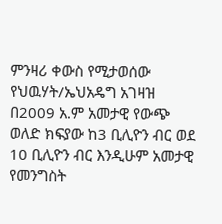ምንዛሪ ቀውስ የሚታወሰው የህዉሃት/ኤህአዴግ አገዛዝ በ2009 አ.ም አመታዊ የውጭ ወለድ ክፍያው ከ3 ቢሊዮን ብር ወደ 10 ቢሊዮን ብር እንዲሁም አመታዊ የመንግስት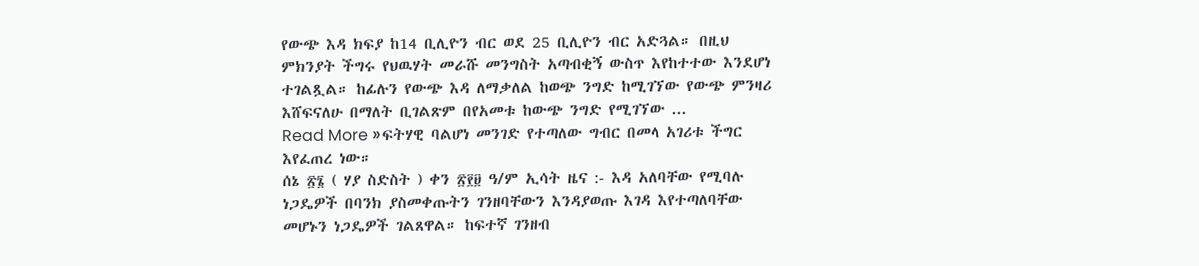የውጭ እዳ ክፍያ ከ14 ቢሊዮን ብር ወደ 25 ቢሊዮን ብር አድጓል። በዚህ ምክንያት ችግሩ የህዉሃት መራሹ መንግስት አጣብቂኝ ውስጥ እየከተተው እንደሆነ ተገልጿል። ከፊሉን የውጭ እዳ ለማቃለል ከወጭ ንግድ ከሚገኘው የውጭ ምንዛሪ እሸፍናለሁ በማለት ቢገልጽም በየአመቱ ከውጭ ንግድ የሚገኘው ...
Read More »ፍትሃዊ ባልሆነ መንገድ የተጣለው ግብር በመላ አገሪቱ ችግር እየፈጠረ ነው።
ሰኔ ፳፮ ( ሃያ ስድስት ) ቀን ፳፻፱ ዓ/ም ኢሳት ዜና :- እዳ አለባቸው የሚባሉ ነጋዴዎች በባንክ ያስመቀጡትን ገንዘባቸውን እንዳያወጡ እገዳ እየተጣለባቸው መሆኑን ነጋዴዎች ገልጸዋል። ከፍተኛ ገንዘብ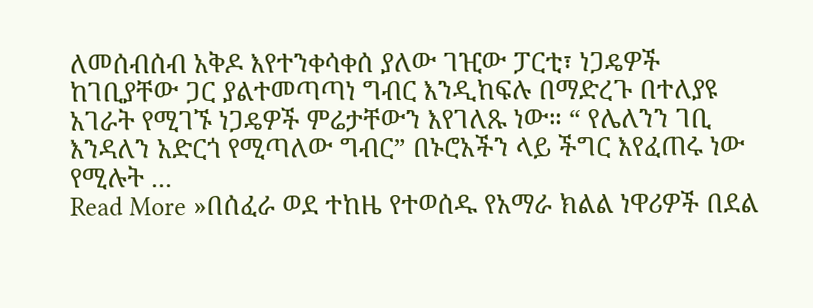ለመሰብሰብ አቅዶ እየተንቀሳቀሰ ያለው ገዢው ፓርቲ፣ ነጋዴዎች ከገቢያቸው ጋር ያልተመጣጣነ ግብር እንዲከፍሉ በማድረጉ በተለያዩ አገራት የሚገኙ ነጋዴዎች ምሬታቸውን እየገለጹ ነው። “ የሌለንን ገቢ እንዳለን አድርጎ የሚጣለው ግብር” በኑሮአችን ላይ ችግር እየፈጠሩ ነው የሚሉት ...
Read More »በሰፈራ ወደ ተከዜ የተወሰዱ የአማራ ክልል ነዋሪዎች በደል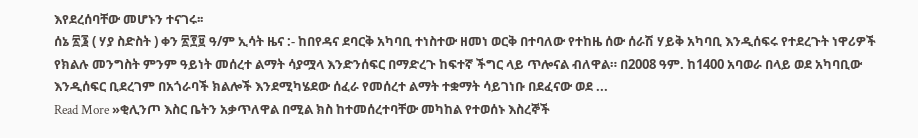እየደረሰባቸው መሆኑን ተናገሩ፡፡
ሰኔ ፳፮ ( ሃያ ስድስት ) ቀን ፳፻፱ ዓ/ም ኢሳት ዜና :- ከበየዳና ደባርቅ አካባቢ ተነስተው ዘመነ ወርቅ በተባለው የተከዜ ሰው ሰራሽ ሃይቅ አካባቢ እንዲሰፍሩ የተደረጉት ነዋሪዎች የክልሉ መንግስት ምንም ዓይነት መሰረተ ልማት ሳያሟላ እንድንሰፍር በማድረጉ ከፍተኛ ችግር ላይ ጥሎናል ብለዋል። በ2008 ዓም. ከ1400 አባወራ በላይ ወደ አካባቢው እንዲሰፍር ቢደረገም በአጎራባች ክልሎች እንደሚካሄደው ሰፈራ የመሰረተ ልማት ተቋማት ሳይገነቡ በደፈናው ወደ ...
Read More »ቂሊንጦ እስር ቤትን አቃጥለዋል በሚል ክስ ከተመሰረተባቸው መካከል የተወሰኑ እስረኞች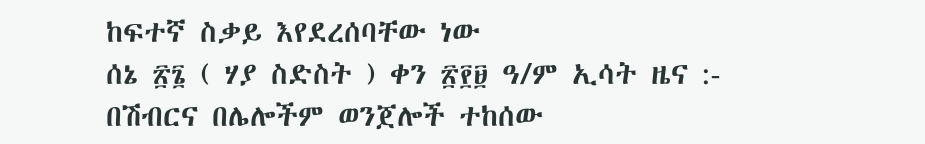ከፍተኛ ስቃይ እየደረሰባቸው ነው
ሰኔ ፳፮ ( ሃያ ስድስት ) ቀን ፳፻፱ ዓ/ም ኢሳት ዜና :- በሽብርና በሌሎችም ወንጀሎች ተከሰው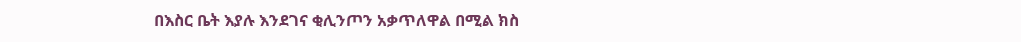በእስር ቤት እያሉ እንደገና ቂሊንጦን አቃጥለዋል በሚል ክስ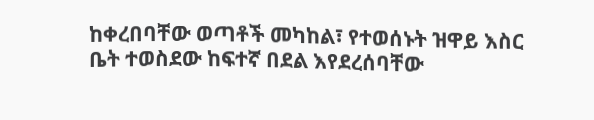ከቀረበባቸው ወጣቶች መካከል፣ የተወሰኑት ዝዋይ እስር ቤት ተወስደው ከፍተኛ በደል እየደረሰባቸው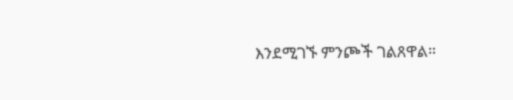እንደሚገኙ ምንጮች ገልጸዋል።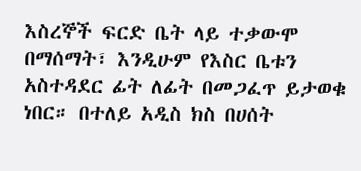እስረኞች ፍርድ ቤት ላይ ተቃውሞ በማሰማት፣ እንዲሁም የእስር ቤቱን አስተዳደር ፊት ለፊት በመጋፈጥ ይታወቁ ነበር። በተለይ አዲስ ክስ በሀሰት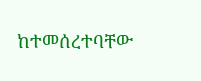ከተመሰረተባቸው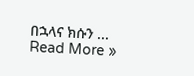በኋላና ክሱን ...
Read More »